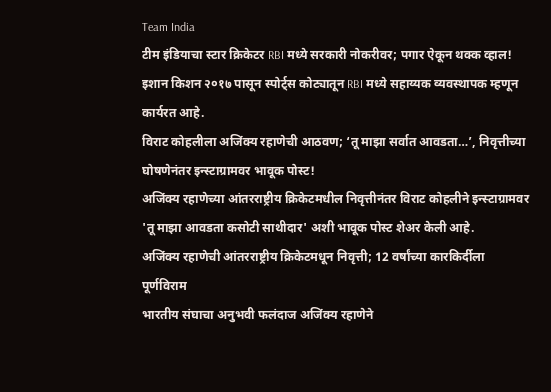Team India
टीम इंडियाचा स्टार क्रिकेटर RBI मध्ये सरकारी नोकरीवर; पगार ऐकून थक्क व्हाल!
इशान किशन २०१७ पासून स्पोर्ट्स कोट्यातून RBI मध्ये सहाय्यक व्यवस्थापक म्हणून कार्यरत आहे.
विराट कोहलीला अजिंक्य रहाणेची आठवण; ‘तू माझा सर्वात आवडता…’, निवृत्तीच्या घोषणेनंतर इन्स्टाग्रामवर भावूक पोस्ट!
अजिंक्य रहाणेच्या आंतरराष्ट्रीय क्रिकेटमधील निवृत्तीनंतर विराट कोहलीने इन्स्टाग्रामवर 'तू माझा आवडता कसोटी साथीदार' अशी भावूक पोस्ट शेअर केली आहे.
अजिंक्य रहाणेची आंतरराष्ट्रीय क्रिकेटमधून निवृत्ती; 12 वर्षांच्या कारकिर्दीला पूर्णविराम
भारतीय संघाचा अनुभवी फलंदाज अजिंक्य रहाणेने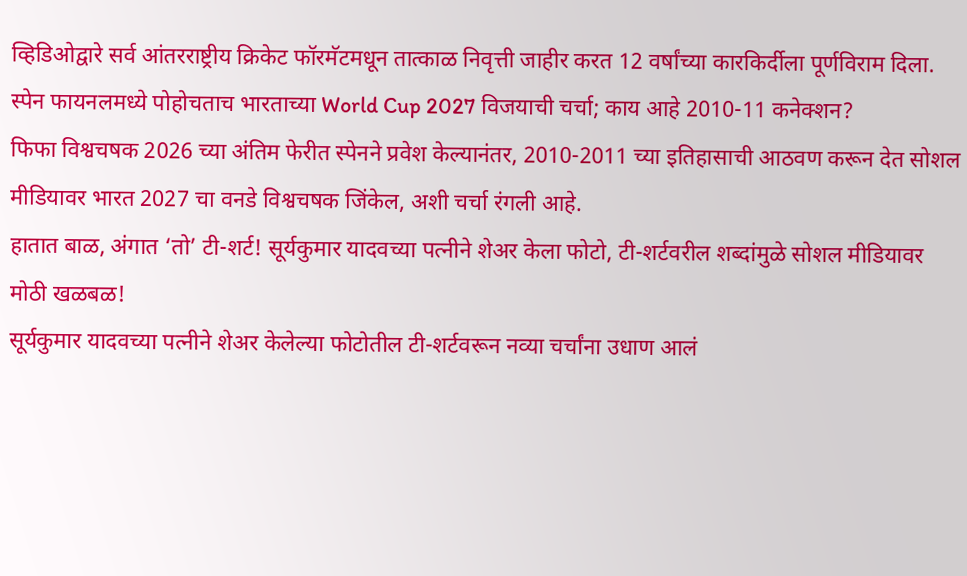व्हिडिओद्वारे सर्व आंतरराष्ट्रीय क्रिकेट फॉरमॅटमधून तात्काळ निवृत्ती जाहीर करत 12 वर्षांच्या कारकिर्दीला पूर्णविराम दिला.
स्पेन फायनलमध्ये पोहोचताच भारताच्या World Cup 2027 विजयाची चर्चा; काय आहे 2010-11 कनेक्शन?
फिफा विश्वचषक 2026 च्या अंतिम फेरीत स्पेनने प्रवेश केल्यानंतर, 2010-2011 च्या इतिहासाची आठवण करून देत सोशल मीडियावर भारत 2027 चा वनडे विश्वचषक जिंकेल, अशी चर्चा रंगली आहे.
हातात बाळ, अंगात ‘तो’ टी-शर्ट! सूर्यकुमार यादवच्या पत्नीने शेअर केला फोटो, टी-शर्टवरील शब्दांमुळे सोशल मीडियावर मोठी खळबळ!
सूर्यकुमार यादवच्या पत्नीने शेअर केलेल्या फोटोतील टी-शर्टवरून नव्या चर्चांना उधाण आलं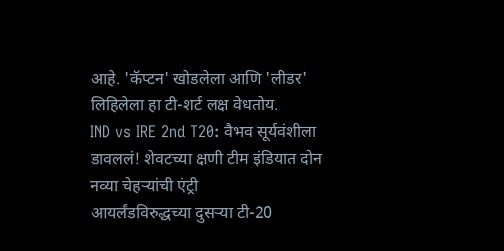आहे. 'कॅप्टन' खोडलेला आणि 'लीडर' लिहिलेला हा टी-शर्ट लक्ष वेधतोय.
IND vs IRE 2nd T20: वैभव सूर्यवंशीला डावललं! शेवटच्या क्षणी टीम इंडियात दोन नव्या चेहऱ्यांची एंट्री
आयर्लंडविरुद्धच्या दुसऱ्या टी-20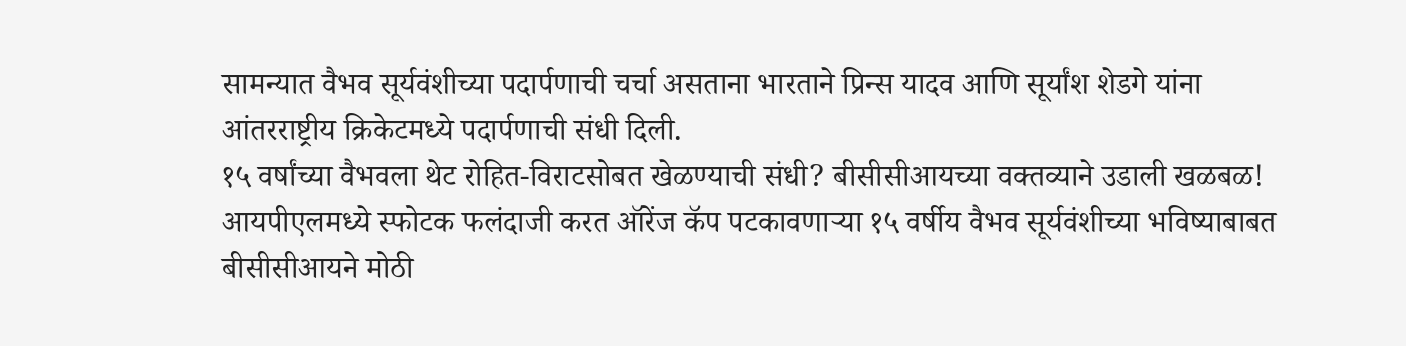सामन्यात वैभव सूर्यवंशीच्या पदार्पणाची चर्चा असताना भारताने प्रिन्स यादव आणि सूर्यांश शेडगे यांना आंतरराष्ट्रीय क्रिकेटमध्ये पदार्पणाची संधी दिली.
१५ वर्षांच्या वैभवला थेट रोहित-विराटसोबत खेळण्याची संधी? बीसीसीआयच्या वक्तव्याने उडाली खळबळ!
आयपीएलमध्ये स्फोटक फलंदाजी करत ऑरेंज कॅप पटकावणाऱ्या १५ वर्षीय वैभव सूर्यवंशीच्या भविष्याबाबत बीसीसीआयने मोठी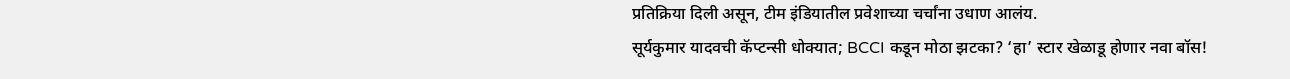प्रतिक्रिया दिली असून, टीम इंडियातील प्रवेशाच्या चर्चांना उधाण आलंय.
सूर्यकुमार यादवची कॅप्टन्सी धोक्यात; BCCI कडून मोठा झटका? ‘हा’ स्टार खेळाडू होणार नवा बॉस!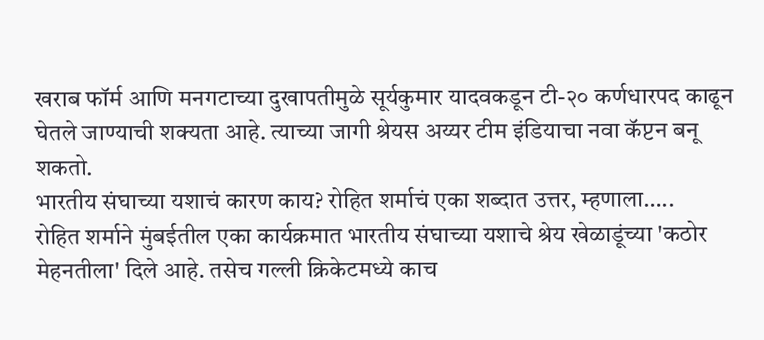खराब फॉर्म आणि मनगटाच्या दुखापतीमुळे सूर्यकुमार यादवकडून टी-२० कर्णधारपद काढून घेतले जाण्याची शक्यता आहे. त्याच्या जागी श्रेयस अय्यर टीम इंडियाचा नवा कॅप्टन बनू शकतो.
भारतीय संघाच्या यशाचं कारण काय? रोहित शर्माचं एका शब्दात उत्तर, म्हणाला…..
रोहित शर्माने मुंबईतील एका कार्यक्रमात भारतीय संघाच्या यशाचे श्रेय खेळाडूंच्या 'कठोर मेहनतीला' दिले आहे. तसेच गल्ली क्रिकेटमध्ये काच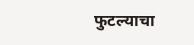फुटल्याचा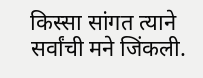किस्सा सांगत त्याने सर्वांची मने जिंकली.